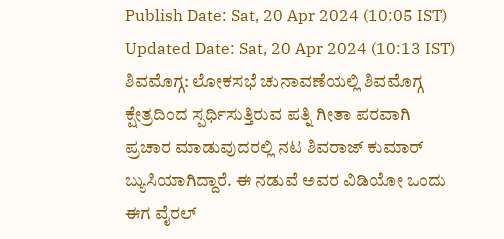Publish Date: Sat, 20 Apr 2024 (10:05 IST)
Updated Date: Sat, 20 Apr 2024 (10:13 IST)
ಶಿವಮೊಗ್ಗ: ಲೋಕಸಭೆ ಚುನಾವಣೆಯಲ್ಲಿ ಶಿವಮೊಗ್ಗ ಕ್ಷೇತ್ರದಿಂದ ಸ್ಪರ್ಧಿಸುತ್ತಿರುವ ಪತ್ನಿ ಗೀತಾ ಪರವಾಗಿ ಪ್ರಚಾರ ಮಾಡುವುದರಲ್ಲಿ ನಟ ಶಿವರಾಜ್ ಕುಮಾರ್ ಬ್ಯುಸಿಯಾಗಿದ್ದಾರೆ. ಈ ನಡುವೆ ಅವರ ವಿಡಿಯೋ ಒಂದು ಈಗ ವೈರಲ್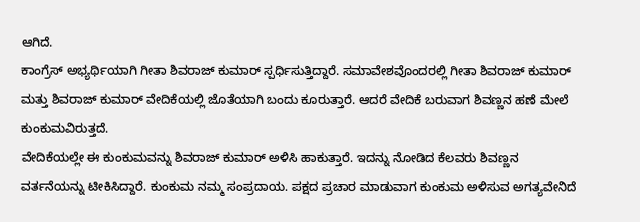ಆಗಿದೆ.
ಕಾಂಗ್ರೆಸ್ ಅಭ್ಯರ್ಥಿಯಾಗಿ ಗೀತಾ ಶಿವರಾಜ್ ಕುಮಾರ್ ಸ್ಪರ್ಧಿಸುತ್ತಿದ್ದಾರೆ. ಸಮಾವೇಶವೊಂದರಲ್ಲಿ ಗೀತಾ ಶಿವರಾಜ್ ಕುಮಾರ್ ಮತ್ತು ಶಿವರಾಜ್ ಕುಮಾರ್ ವೇದಿಕೆಯಲ್ಲಿ ಜೊತೆಯಾಗಿ ಬಂದು ಕೂರುತ್ತಾರೆ. ಆದರೆ ವೇದಿಕೆ ಬರುವಾಗ ಶಿವಣ್ಣನ ಹಣೆ ಮೇಲೆ ಕುಂಕುಮವಿರುತ್ತದೆ.
ವೇದಿಕೆಯಲ್ಲೇ ಈ ಕುಂಕುಮವನ್ನು ಶಿವರಾಜ್ ಕುಮಾರ್ ಅಳಿಸಿ ಹಾಕುತ್ತಾರೆ. ಇದನ್ನು ನೋಡಿದ ಕೆಲವರು ಶಿವಣ್ಣನ ವರ್ತನೆಯನ್ನು ಟೀಕಿಸಿದ್ದಾರೆ. ಕುಂಕುಮ ನಮ್ಮ ಸಂಪ್ರದಾಯ. ಪಕ್ಷದ ಪ್ರಚಾರ ಮಾಡುವಾಗ ಕುಂಕುಮ ಅಳಿಸುವ ಅಗತ್ಯವೇನಿದೆ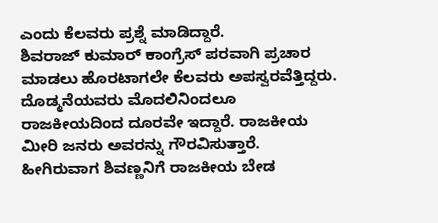ಎಂದು ಕೆಲವರು ಪ್ರಶ್ನೆ ಮಾಡಿದ್ದಾರೆ.
ಶಿವರಾಜ್ ಕುಮಾರ್ ಕಾಂಗ್ರೆಸ್ ಪರವಾಗಿ ಪ್ರಚಾರ ಮಾಡಲು ಹೊರಟಾಗಲೇ ಕೆಲವರು ಅಪಸ್ವರವೆತ್ತಿದ್ದರು. ದೊಡ್ಮನೆಯವರು ಮೊದಲಿನಿಂದಲೂ ರಾಜಕೀಯದಿಂದ ದೂರವೇ ಇದ್ದಾರೆ. ರಾಜಕೀಯ ಮೀರಿ ಜನರು ಅವರನ್ನು ಗೌರವಿಸುತ್ತಾರೆ. ಹೀಗಿರುವಾಗ ಶಿವಣ್ಣನಿಗೆ ರಾಜಕೀಯ ಬೇಡ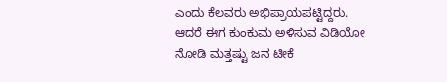ಎಂದು ಕೆಲವರು ಅಭಿಪ್ರಾಯಪಟ್ಟಿದ್ದರು. ಆದರೆ ಈಗ ಕುಂಕುಮ ಅಳಿಸುವ ವಿಡಿಯೋ ನೋಡಿ ಮತ್ತಷ್ಟು ಜನ ಟೀಕೆ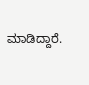ಮಾಡಿದ್ದಾರೆ.